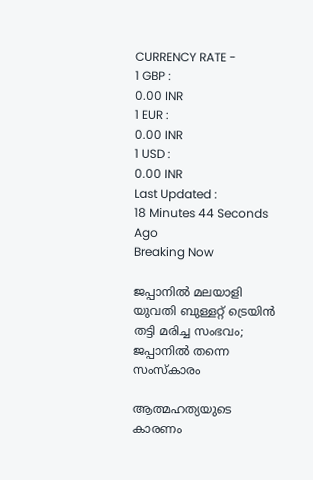CURRENCY RATE -
1 GBP :
0.00 INR
1 EUR :
0.00 INR
1 USD :
0.00 INR
Last Updated :
18 Minutes 44 Seconds Ago
Breaking Now

ജപ്പാനില്‍ മലയാളി യുവതി ബുള്ളറ്റ് ട്രെയിന്‍ തട്ടി മരിച്ച സംഭവം; ജപ്പാനില്‍ തന്നെ സംസ്‌കാരം

ആത്മഹത്യയുടെ കാരണം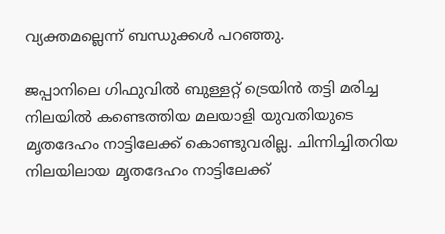വ്യക്തമല്ലെന്ന് ബന്ധുക്കള്‍ പറഞ്ഞു.

ജപ്പാനിലെ ഗിഫുവില്‍ ബുള്ളറ്റ് ട്രെയിന്‍ തട്ടി മരിച്ച നിലയില്‍ കണ്ടെത്തിയ മലയാളി യുവതിയുടെ മൃതദേഹം നാട്ടിലേക്ക് കൊണ്ടുവരില്ല. ചിന്നിച്ചിതറിയ നിലയിലായ മൃതദേഹം നാട്ടിലേക്ക്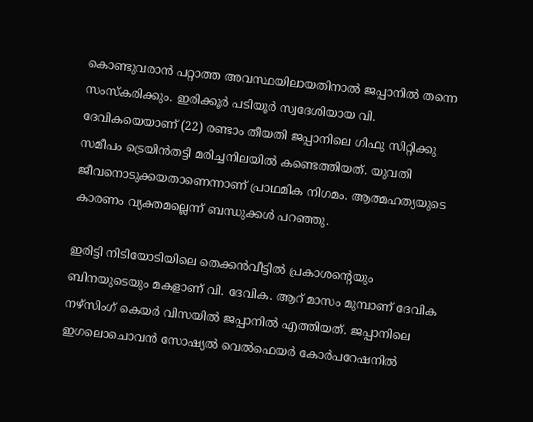കൊണ്ടുവരാന്‍ പറ്റാത്ത അവസ്ഥയിലായതിനാല്‍ ജപ്പാനില്‍ തന്നെ സംസ്‌കരിക്കും. ഇരിക്കൂര്‍ പടിയൂര്‍ സ്വദേശിയായ വി. ദേവികയെയാണ് (22) രണ്ടാം തീയതി ജപ്പാനിലെ ഗിഫു സിറ്റിക്കു സമീപം ട്രെയിന്‍തട്ടി മരിച്ചനിലയില്‍ കണ്ടെത്തിയത്. യുവതി ജീവനൊടുക്കയതാണെന്നാണ് പ്രാഥമിക നിഗമം. ആത്മഹത്യയുടെ കാരണം വ്യക്തമല്ലെന്ന് ബന്ധുക്കള്‍ പറഞ്ഞു.

ഇരിട്ടി നിടിയോടിയിലെ തെക്കന്‍വീട്ടില്‍ പ്രകാശന്റെയും ബിനയുടെയും മകളാണ് വി. ദേവിക. ആറ് മാസം മുമ്പാണ് ദേവിക നഴ്‌സിംഗ് കെയര്‍ വിസയില്‍ ജപ്പാനില്‍ എത്തിയത്. ജപ്പാനിലെ ഇഗലൊചൊവന്‍ സോഷ്യല്‍ വെല്‍ഫെയര്‍ കോര്‍പറേഷനില്‍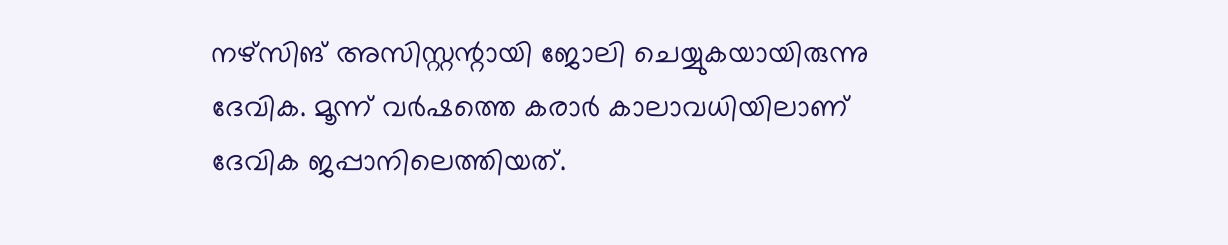നഴ്‌സിങ് അസിസ്റ്റന്റായി ജോലി ചെയ്യുകയായിരുന്നു ദേവിക. മൂന്ന് വര്‍ഷത്തെ കരാര്‍ കാലാവധിയിലാണ് ദേവിക ജപ്പാനിലെത്തിയത്.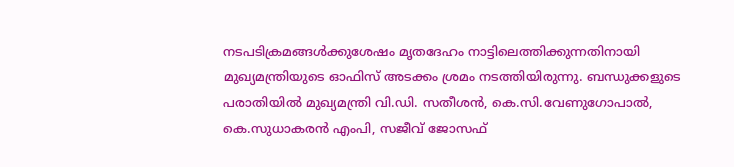നടപടിക്രമങ്ങള്‍ക്കുശേഷം മൃതദേഹം നാട്ടിലെത്തിക്കുന്നതിനായി മുഖ്യമന്ത്രിയുടെ ഓഫിസ് അടക്കം ശ്രമം നടത്തിയിരുന്നു. ബന്ധുക്കളുടെ പരാതിയില്‍ മുഖ്യമന്ത്രി വി.ഡി. സതീശന്‍, കെ.സി.വേണുഗോപാല്‍, കെ.സുധാകരന്‍ എംപി, സജീവ് ജോസഫ്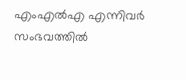എംഎല്‍എ എന്നിവര്‍ സംഭവത്തില്‍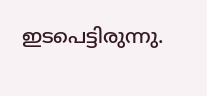ഇടപെട്ടിരുന്നു.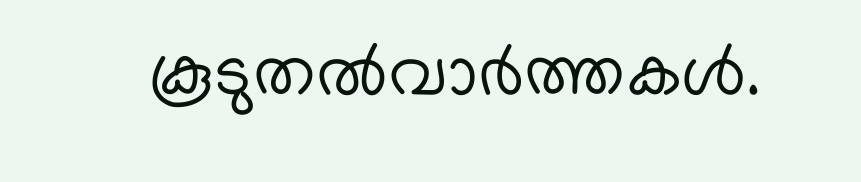കൂടുതല്‍വാര്‍ത്തകള്‍.